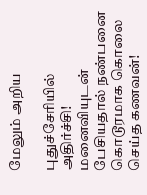மேலும் அறிய

புதுச்சேரியில் அதிர்ச்சி! மனைவியுடன் பேசியதால் நண்பனை கொடூரமாக கொலை செய்த கணவன்!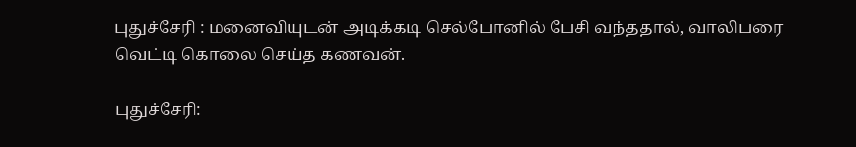புதுச்சேரி : மனைவியுடன் அடிக்கடி செல்போனில் பேசி வந்ததால், வாலிபரை வெட்டி கொலை செய்த கணவன்.

புதுச்சேரி: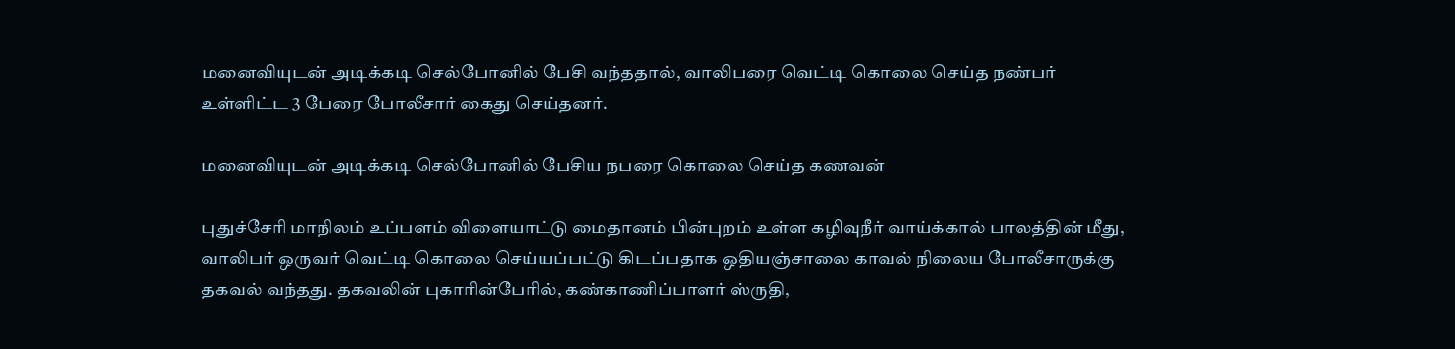மனைவியுடன் அடிக்கடி செல்போனில் பேசி வந்ததால், வாலிபரை வெட்டி கொலை செய்த நண்பர் உள்ளிட்ட 3 பேரை போலீசார் கைது செய்தனர்.

மனைவியுடன் அடிக்கடி செல்போனில் பேசிய நபரை கொலை செய்த கணவன்

புதுச்சேரி மாநிலம் உப்பளம் விளையாட்டு மைதானம் பின்புறம் உள்ள கழிவுநீர் வாய்க்கால் பாலத்தின் மீது, வாலிபர் ஒருவர் வெட்டி கொலை செய்யப்பட்டு கிடப்பதாக ஒதியஞ்சாலை காவல் நிலைய போலீசாருக்கு தகவல் வந்தது. தகவலின் புகாரின்பேரில், கண்காணிப்பாளர் ஸ்ருதி,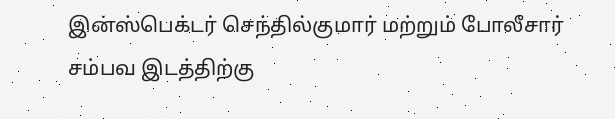இன்ஸ்பெக்டர் செந்தில்குமார் மற்றும் போலீசார் சம்பவ இடத்திற்கு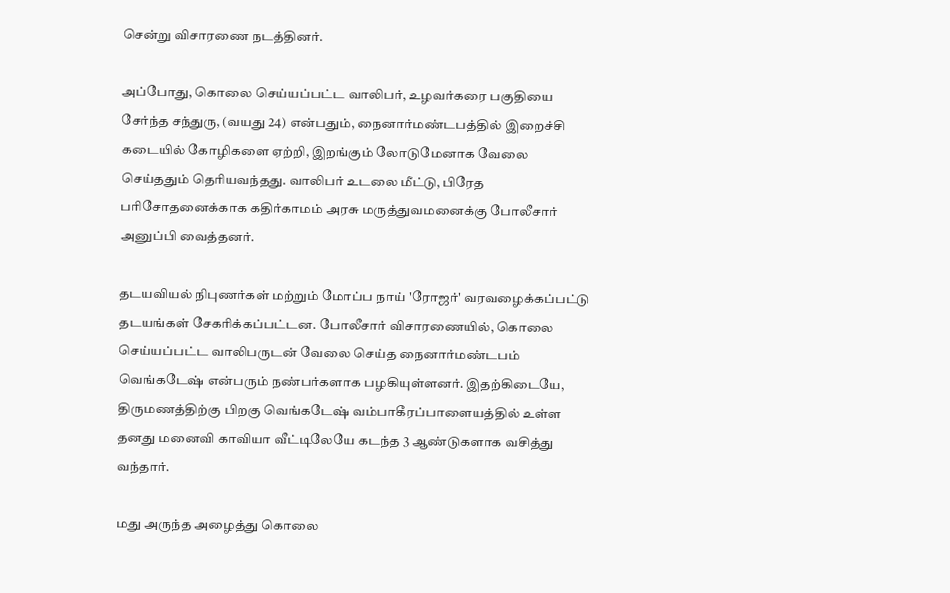சென்று விசாரணை நடத்தினர்.

அப்போது, கொலை செய்யப்பட்ட வாலிபர், உழவர்கரை பகுதியை சேர்ந்த சந்துரு, (வயது 24) என்பதும், நைனார்மண்டபத்தில் இறைச்சி கடையில் கோழிகளை ஏற்றி, இறங்கும் லோடுமேனாக வேலை செய்ததும் தெரியவந்தது. வாலிபர் உடலை மீட்டு, பிரேத பரிசோதனைக்காக கதிர்காமம் அரசு மருத்துவமனைக்கு போலீசார் அனுப்பி வைத்தனர்.

தடயவியல் நிபுணர்கள் மற்றும் மோப்ப நாய் 'ரோஜர்' வரவழைக்கப்பட்டு தடயங்கள் சேகரிக்கப்பட்டன. போலீசார் விசாரணையில், கொலை செய்யப்பட்ட வாலிபருடன் வேலை செய்த நைனார்மண்டபம் வெங்கடேஷ் என்பரும் நண்பர்களாக பழகியுள்ளனர். இதற்கிடையே, திருமணத்திற்கு பிறகு வெங்கடேஷ் வம்பாகீரப்பாளையத்தில் உள்ள தனது மனைவி காவியா வீட்டிலேயே கடந்த 3 ஆண்டுகளாக வசித்து வந்தார்.

மது அருந்த அழைத்து கொலை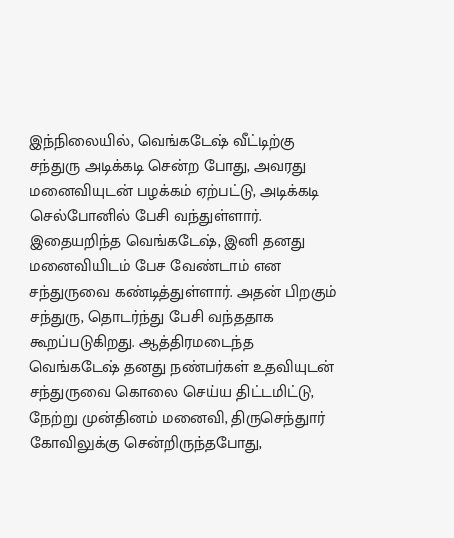இந்நிலையில், வெங்கடேஷ் வீட்டிற்கு சந்துரு அடிக்கடி சென்ற போது, அவரது மனைவியுடன் பழக்கம் ஏற்பட்டு, அடிக்கடி செல்போனில் பேசி வந்துள்ளார். இதையறிந்த வெங்கடேஷ், இனி தனது மனைவியிடம் பேச வேண்டாம் என சந்துருவை கண்டித்துள்ளார். அதன் பிறகும் சந்துரு, தொடர்ந்து பேசி வந்ததாக கூறப்படுகிறது. ஆத்திரமடைந்த வெங்கடேஷ் தனது நண்பர்கள் உதவியுடன் சந்துருவை கொலை செய்ய திட்டமிட்டு, நேற்று முன்தினம் மனைவி, திருசெந்துார் கோவிலுக்கு சென்றிருந்தபோது,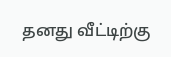தனது வீட்டிற்கு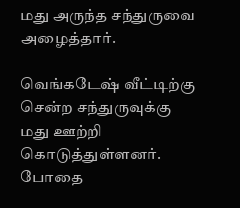மது அருந்த சந்துருவை அழைத்தார்.

வெங்கடேஷ் வீட்டிற்கு சென்ற சந்துருவுக்கு மது ஊற்றி கொடுத்துள்ளனர். போதை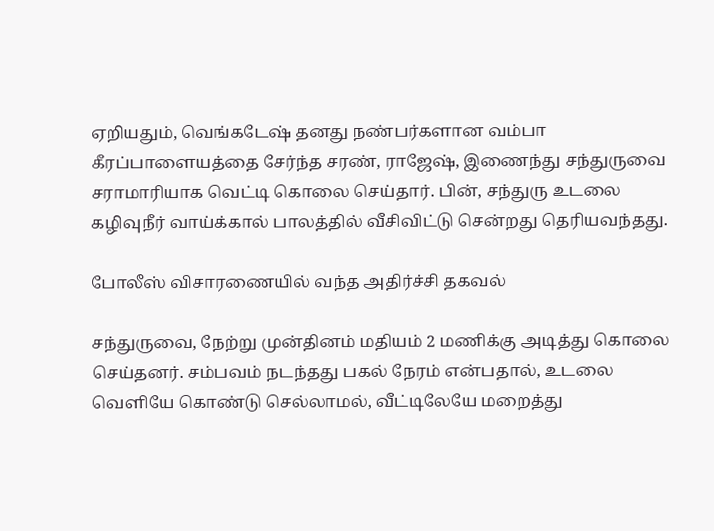ஏறியதும், வெங்கடேஷ் தனது நண்பர்களான வம்பா கீரப்பாளையத்தை சேர்ந்த சரண், ராஜேஷ், இணைந்து சந்துருவை சராமாரியாக வெட்டி கொலை செய்தார். பின், சந்துரு உடலை கழிவுநீர் வாய்க்கால் பாலத்தில் வீசிவிட்டு சென்றது தெரியவந்தது.

போலீஸ் விசாரணையில் வந்த அதிர்ச்சி தகவல்

சந்துருவை, நேற்று முன்தினம் மதியம் 2 மணிக்கு அடித்து கொலை செய்தனர். சம்பவம் நடந்தது பகல் நேரம் என்பதால், உடலை வெளியே கொண்டு செல்லாமல், வீட்டிலேயே மறைத்து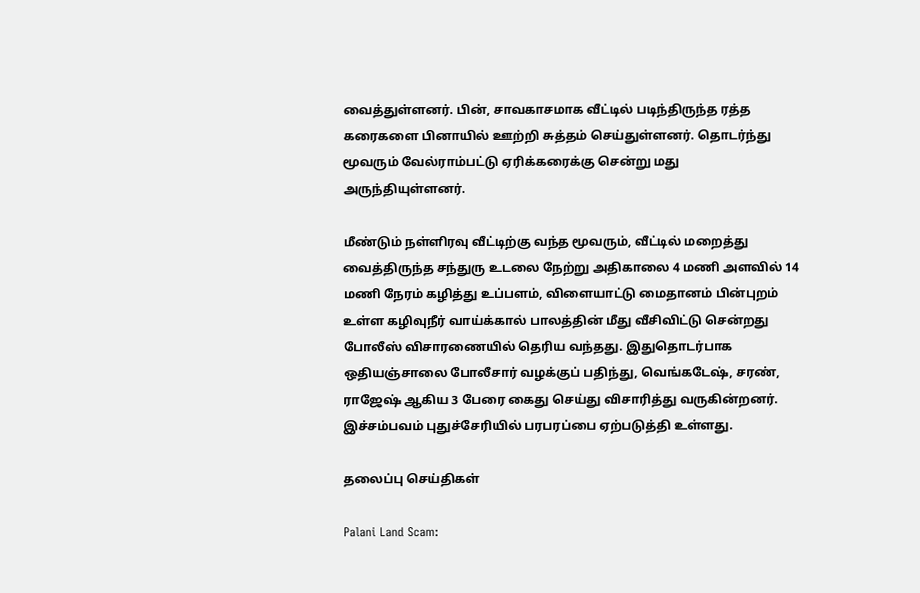வைத்துள்ளனர். பின், சாவகாசமாக வீட்டில் படிந்திருந்த ரத்த கரைகளை பினாயில் ஊற்றி சுத்தம் செய்துள்ளனர். தொடர்ந்து மூவரும் வேல்ராம்பட்டு ஏரிக்கரைக்கு சென்று மது அருந்தியுள்ளனர்.

மீண்டும் நள்ளிரவு வீட்டிற்கு வந்த மூவரும், வீட்டில் மறைத்து வைத்திருந்த சந்துரு உடலை நேற்று அதிகாலை 4 மணி அளவில் 14 மணி நேரம் கழித்து உப்பளம், விளையாட்டு மைதானம் பின்புறம் உள்ள கழிவுநீர் வாய்க்கால் பாலத்தின் மீது வீசிவிட்டு சென்றது போலீஸ் விசாரணையில் தெரிய வந்தது. இதுதொடர்பாக ஒதியஞ்சாலை போலீசார் வழக்குப் பதிந்து, வெங்கடேஷ், சரண், ராஜேஷ் ஆகிய 3 பேரை கைது செய்து விசாரித்து வருகின்றனர். இச்சம்பவம் புதுச்சேரியில் பரபரப்பை ஏற்படுத்தி உள்ளது.

தலைப்பு செய்திகள்

Palani Land Scam: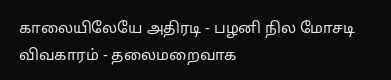காலையிலேயே அதிரடி - பழனி நில மோசடி விவகாரம் - தலைமறைவாக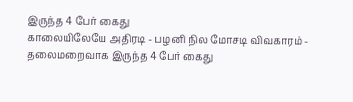இருந்த 4 பேர் கைது
காலையிலேயே அதிரடி - பழனி நில மோசடி விவகாரம் - தலைமறைவாக இருந்த 4 பேர் கைது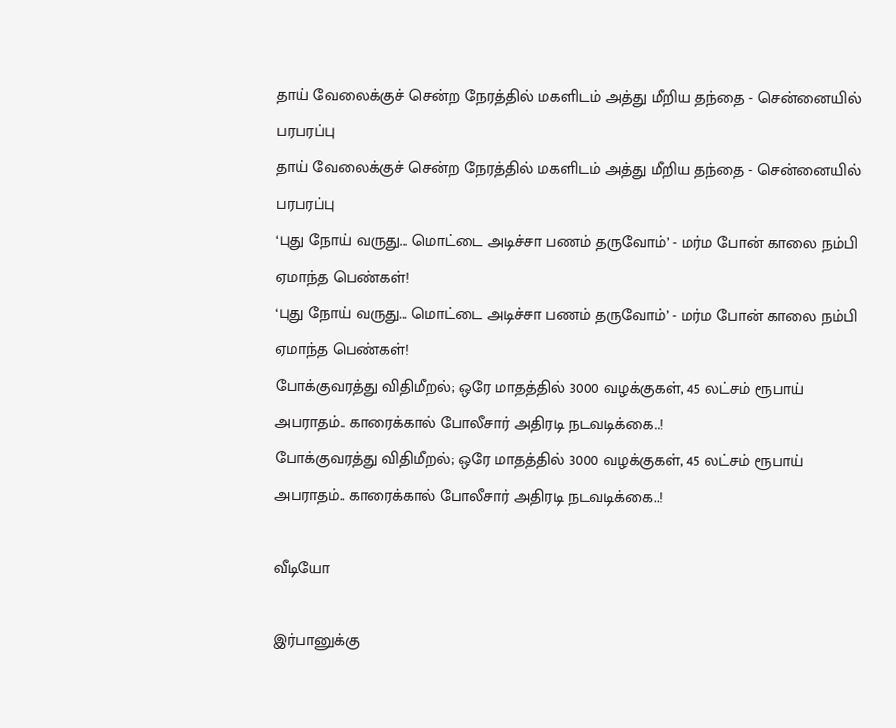தாய் வேலைக்குச் சென்ற நேரத்தில் மகளிடம் அத்து மீறிய தந்தை - சென்னையில் பரபரப்பு
தாய் வேலைக்குச் சென்ற நேரத்தில் மகளிடம் அத்து மீறிய தந்தை - சென்னையில் பரபரப்பு
‘புது நோய் வருது... மொட்டை அடிச்சா பணம் தருவோம்’ - மர்ம போன் காலை நம்பி ஏமாந்த பெண்கள்!
‘புது நோய் வருது... மொட்டை அடிச்சா பணம் தருவோம்’ - மர்ம போன் காலை நம்பி ஏமாந்த பெண்கள்!
போக்குவரத்து விதிமீறல்; ஒரே மாதத்தில் 3000 வழக்குகள், 45 லட்சம் ரூபாய் அபராதம்.. காரைக்கால் போலீசார் அதிரடி நடவடிக்கை..!
போக்குவரத்து விதிமீறல்; ஒரே மாதத்தில் 3000 வழக்குகள், 45 லட்சம் ரூபாய் அபராதம்.. காரைக்கால் போலீசார் அதிரடி நடவடிக்கை..!

வீடியோ

இர்பானுக்கு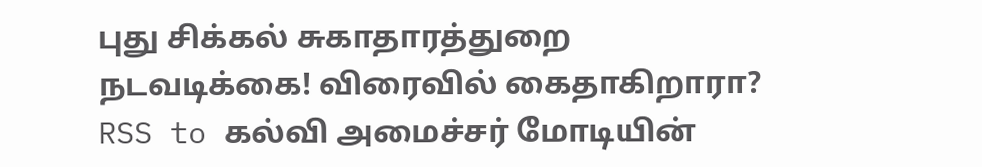புது சிக்கல் சுகாதாரத்துறை நடவடிக்கை! விரைவில் கைதாகிறாரா?
RSS to கல்வி அமைச்சர் மோடியின்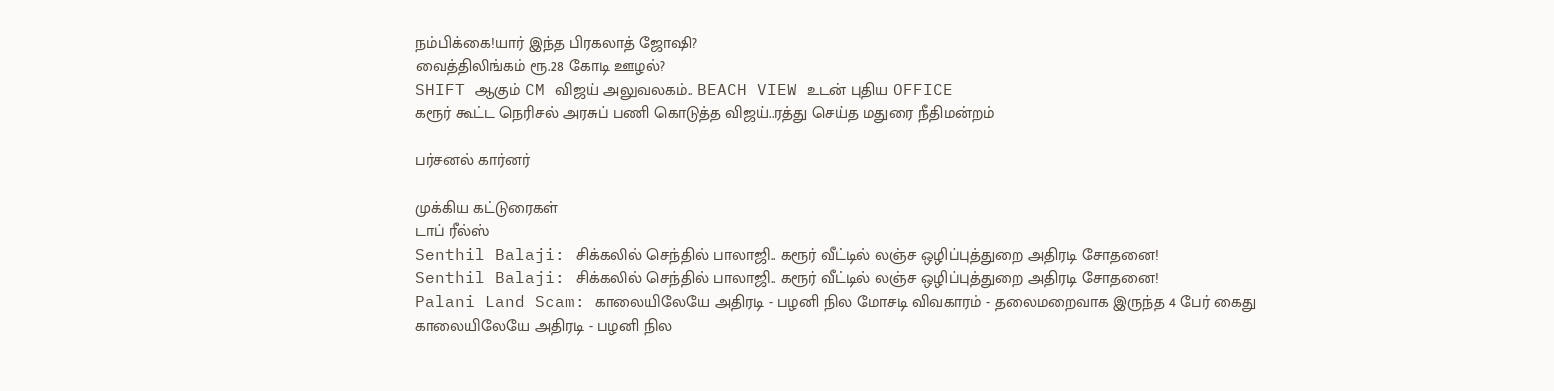நம்பிக்கை!யார் இந்த பிரகலாத் ஜோஷி?
வைத்திலிங்கம் ரூ.28 கோடி ஊழல்?
SHIFT ஆகும் CM விஜய் அலுவலகம்.. BEACH VIEW உடன் புதிய OFFICE
கரூர் கூட்ட நெரிசல் அரசுப் பணி கொடுத்த விஜய்..ரத்து செய்த மதுரை நீதிமன்றம்

பர்சனல் கார்னர்

முக்கிய கட்டுரைகள்
டாப் ரீல்ஸ்
Senthil Balaji: சிக்கலில் செந்தில் பாலாஜி.. கரூர் வீட்டில் லஞ்ச ஒழிப்புத்துறை அதிரடி சோதனை!
Senthil Balaji: சிக்கலில் செந்தில் பாலாஜி.. கரூர் வீட்டில் லஞ்ச ஒழிப்புத்துறை அதிரடி சோதனை!
Palani Land Scam: காலையிலேயே அதிரடி - பழனி நில மோசடி விவகாரம் - தலைமறைவாக இருந்த 4 பேர் கைது
காலையிலேயே அதிரடி - பழனி நில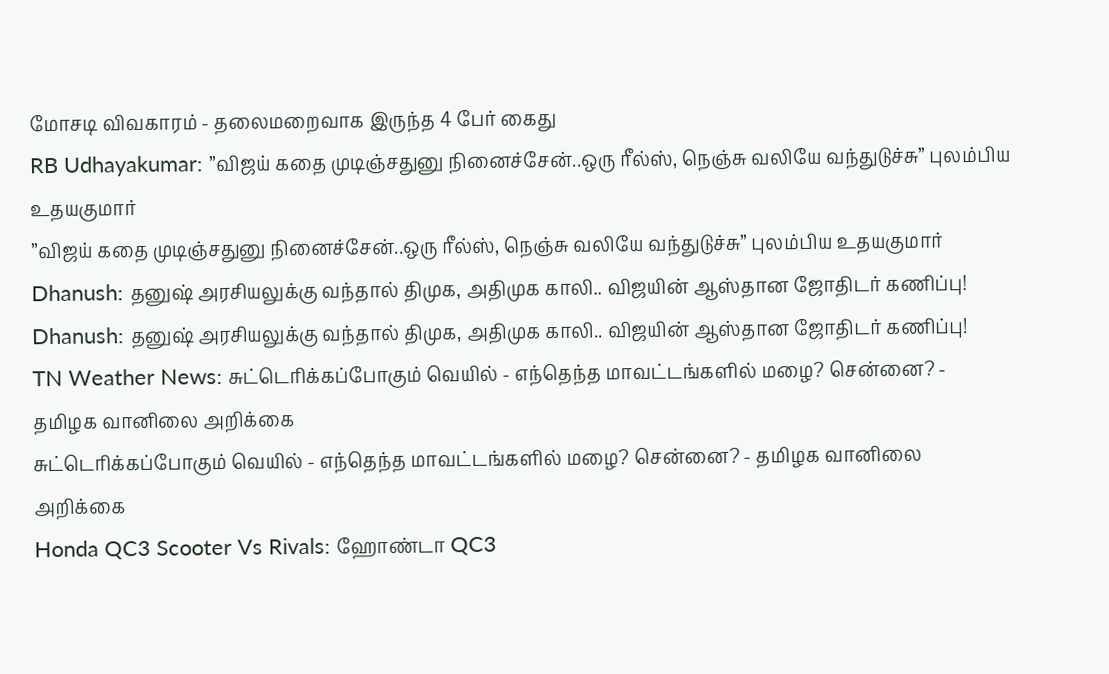மோசடி விவகாரம் - தலைமறைவாக இருந்த 4 பேர் கைது
RB Udhayakumar: ”விஜய் கதை முடிஞ்சதுனு நினைச்சேன்..ஒரு ரீல்ஸ், நெஞ்சு வலியே வந்துடுச்சு” புலம்பிய உதயகுமார்
”விஜய் கதை முடிஞ்சதுனு நினைச்சேன்..ஒரு ரீல்ஸ், நெஞ்சு வலியே வந்துடுச்சு” புலம்பிய உதயகுமார்
Dhanush: தனுஷ் அரசியலுக்கு வந்தால் திமுக, அதிமுக காலி.. விஜயின் ஆஸ்தான ஜோதிடர் கணிப்பு!
Dhanush: தனுஷ் அரசியலுக்கு வந்தால் திமுக, அதிமுக காலி.. விஜயின் ஆஸ்தான ஜோதிடர் கணிப்பு!
TN Weather News: சுட்டெரிக்கப்போகும் வெயில் - எந்தெந்த மாவட்டங்களில் மழை? சென்னை? - தமிழக வானிலை அறிக்கை
சுட்டெரிக்கப்போகும் வெயில் - எந்தெந்த மாவட்டங்களில் மழை? சென்னை? - தமிழக வானிலை அறிக்கை
Honda QC3 Scooter Vs Rivals: ஹோண்டா QC3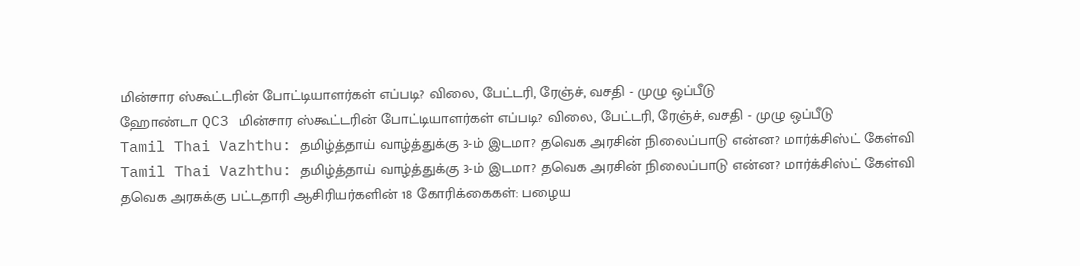மின்சார ஸ்கூட்டரின் போட்டியாளர்கள் எப்படி? விலை, பேட்டரி, ரேஞ்ச், வசதி - முழு ஒப்பீடு
ஹோண்டா QC3 மின்சார ஸ்கூட்டரின் போட்டியாளர்கள் எப்படி? விலை, பேட்டரி, ரேஞ்ச், வசதி - முழு ஒப்பீடு
Tamil Thai Vazhthu: தமிழ்த்தாய் வாழ்த்துக்கு 3-ம் இடமா? தவெக அரசின் நிலைப்பாடு என்ன? மார்க்சிஸ்ட் கேள்வி
Tamil Thai Vazhthu: தமிழ்த்தாய் வாழ்த்துக்கு 3-ம் இடமா? தவெக அரசின் நிலைப்பாடு என்ன? மார்க்சிஸ்ட் கேள்வி
தவெக அரசுக்கு பட்டதாரி ஆசிரியர்களின் 18 கோரிக்கைகள்: பழைய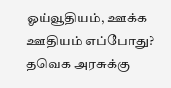ஓய்வூதியம், ஊக்க ஊதியம் எப்போது?
தவெக அரசுக்கு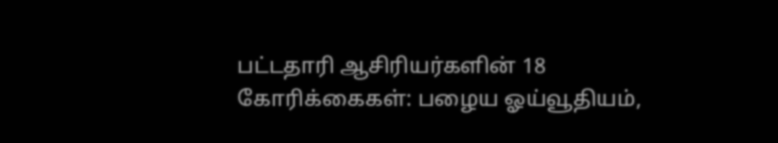பட்டதாரி ஆசிரியர்களின் 18 கோரிக்கைகள்: பழைய ஓய்வூதியம்,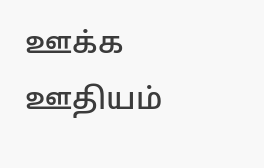ஊக்க ஊதியம்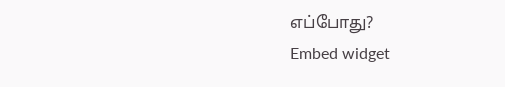எப்போது?
Embed widget